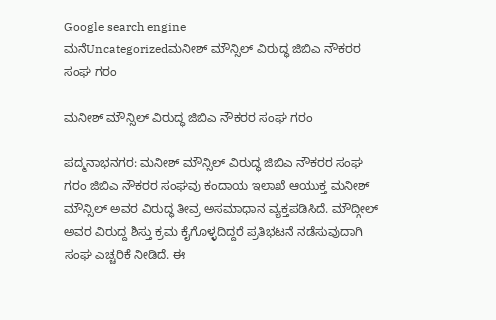Google search engine
ಮನೆUncategorizedಮನೀಶ್ ಮೌನ್ಸಿಲ್ ವಿರುದ್ಧ ಜಿಬಿಎ ನೌಕರರ ಸಂಘ ಗರಂ

ಮನೀಶ್ ಮೌನ್ಸಿಲ್ ವಿರುದ್ಧ ಜಿಬಿಎ ನೌಕರರ ಸಂಘ ಗರಂ

ಪದ್ಮನಾಭನಗರ: ಮನೀಶ್ ಮೌನ್ಸಿಲ್ ವಿರುದ್ಧ ಜಿಬಿಎ ನೌಕರರ ಸಂಘ ಗರಂ ಜಿಬಿಎ ನೌಕರರ ಸಂಘವು ಕಂದಾಯ ಇಲಾಖೆ ಆಯುಕ್ತ ಮನೀಶ್ ಮೌನ್ಸಿಲ್ ಅವರ ವಿರುದ್ಧ ತೀವ್ರ ಅಸಮಾಧಾನ ವ್ಯಕ್ತಪಡಿಸಿದೆ. ಮೌದ್ಗೀಲ್ ಅವರ ವಿರುದ್ದ ಶಿಸ್ತು ಕ್ರಮ ಕೈಗೊಳ್ಳದಿದ್ದರೆ ಪ್ರತಿಭಟನೆ ನಡೆಸುವುದಾಗಿ ಸಂಘ ಎಚ್ಚರಿಕೆ ನೀಡಿದೆ. ಈ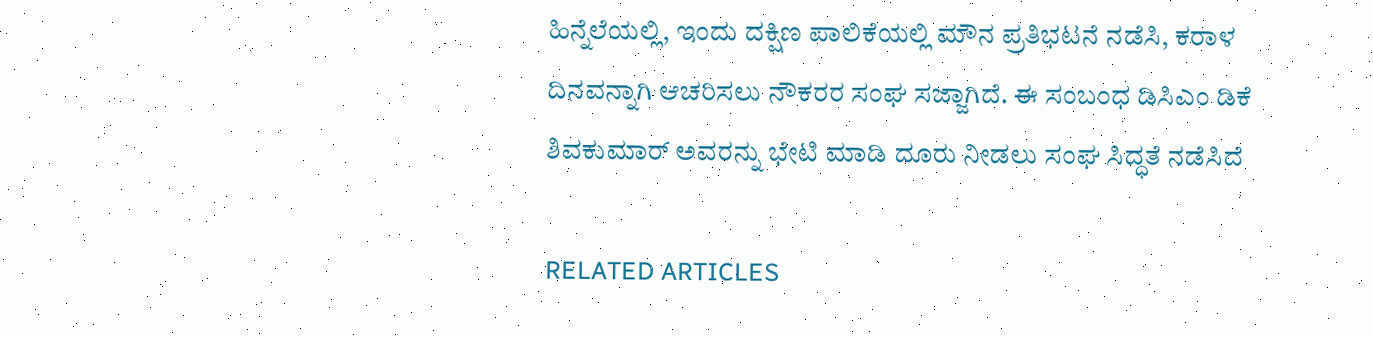ಹಿನ್ನೆಲೆಯಲ್ಲಿ, ಇಂದು ದಕ್ಷಿಣ ಪಾಲಿಕೆಯಲ್ಲಿ ಮೌನ ಪ್ರತಿಭಟನೆ ನಡೆಸಿ, ಕರಾಳ ದಿನವನ್ನಾಗಿ ಆಚರಿಸಲು ನೌಕರರ ಸಂಘ ಸಜ್ಜಾಗಿದೆ. ಈ ಸಂಬಂಧ ಡಿಸಿಎಂ ಡಿಕೆ ಶಿವಕುಮಾರ್ ಅವರನ್ನು ಭೇಟಿ ಮಾಡಿ ದೂರು ನೀಡಲು ಸಂಘ ಸಿದ್ಧತೆ ನಡೆಸಿದೆ

RELATED ARTICLES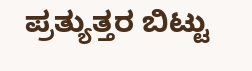ಪ್ರತ್ಯುತ್ತರ ಬಿಟ್ಟು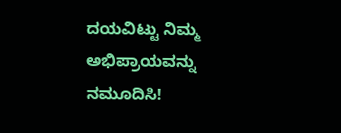ದಯವಿಟ್ಟು ನಿಮ್ಮ ಅಭಿಪ್ರಾಯವನ್ನು ನಮೂದಿಸಿ!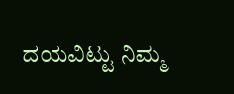ದಯವಿಟ್ಟು ನಿಮ್ಮ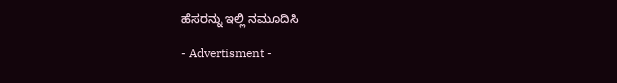ಹೆಸರನ್ನು ಇಲ್ಲಿ ನಮೂದಿಸಿ

- Advertisment -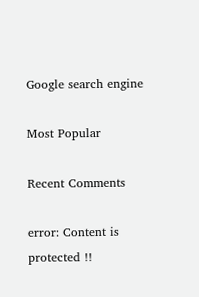Google search engine

Most Popular

Recent Comments

error: Content is protected !!